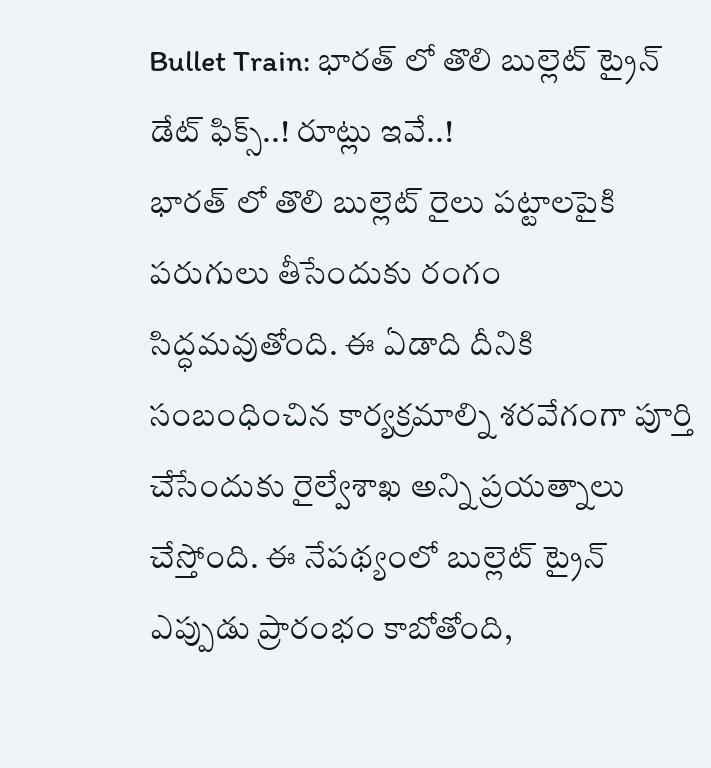Bullet Train: భారత్ లో తొలి బుల్లెట్ ట్రైన్ డేట్ ఫిక్స్..! రూట్లు ఇవే..!
భారత్ లో తొలి బుల్లెట్ రైలు పట్టాలపైకి పరుగులు తీసేందుకు రంగం సిద్ధమవుతోంది. ఈ ఏడాది దీనికి సంబంధించిన కార్యక్రమాల్ని శరవేగంగా పూర్తి చేసేందుకు రైల్వేశాఖ అన్ని ప్రయత్నాలు చేస్తోంది. ఈ నేపథ్యంలో బుల్లెట్ ట్రైన్ ఎప్పుడు ప్రారంభం కాబోతోంది,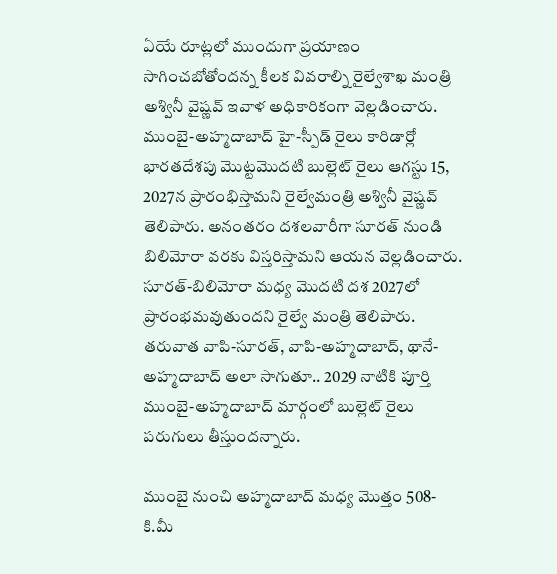ఏయే రూట్లలో ముందుగా ప్రయాణం సాగించబోతోందన్న కీలక వివరాల్ని రైల్వేశాఖ మంత్రి అశ్వినీ వైష్ణవ్ ఇవాళ అధికారికంగా వెల్లడించారు.
ముంబై-అహ్మదాబాద్ హై-స్పీడ్ రైలు కారిడార్లో భారతదేశపు మొట్టమొదటి బుల్లెట్ రైలు ఆగస్టు 15, 2027న ప్రారంభిస్తామని రైల్వేమంత్రి అశ్వినీ వైష్ణవ్ తెలిపారు. అనంతరం దశలవారీగా సూరత్ నుండి బిలిమోరా వరకు విస్తరిస్తామని ఆయన వెల్లడించారు. సూరత్-బిలిమోరా మధ్య మొదటి దశ 2027లో ప్రారంభమవుతుందని రైల్వే మంత్రి తెలిపారు. తరువాత వాపి-సూరత్, వాపి-అహ్మదాబాద్, థానే-అహ్మదాబాద్ అలా సాగుతూ.. 2029 నాటికి పూర్తి ముంబై-అహ్మదాబాద్ మార్గంలో బుల్లెట్ రైలు పరుగులు తీస్తుందన్నారు.

ముంబై నుంచి అహ్మదాబాద్ మధ్య మొత్తం 508-కి.మీ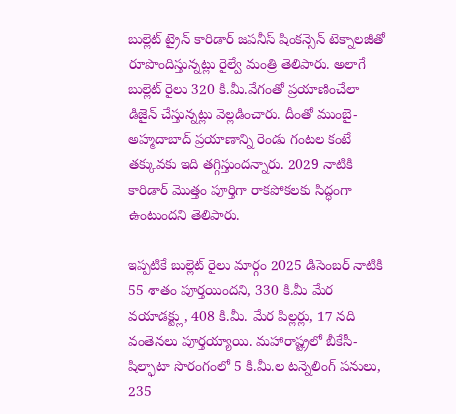బుల్లెట్ ట్రైన్ కారిడార్ జపనీస్ షింకన్సెన్ టెక్నాలజీతో రూపొందిస్తున్నట్లు రైల్వే మంత్రి తెలిపారు. అలాగే బుల్లెట్ రైలు 320 కి.మీ.వేగంతో ప్రయాణించేలా డిజైన్ చేస్తున్నట్లు వెల్లడించారు. దీంతో ముంబై-అహ్మదాబాద్ ప్రయాణాన్ని రెండు గంటల కంటే తక్కువకు ఇది తగ్గిస్తుందన్నారు. 2029 నాటికి కారిడార్ మొత్తం పూర్తిగా రాకపోకలకు సిద్ధంగా ఉంటుందని తెలిపారు.

ఇప్పటికే బుల్లెట్ రైలు మార్గం 2025 డిసెంబర్ నాటికి 55 శాతం పూర్తయిందని, 330 కి.మీ మేర వయాడక్ట్లు, 408 కి.మీ. మేర పిల్లర్లు, 17 నది వంతెనలు పూర్తయ్యాయి. మహారాష్ట్రలో బీకేసీ-షిల్ఫాటా సొరంగంలో 5 కి.మీ.ల టన్నెలింగ్ పనులు, 235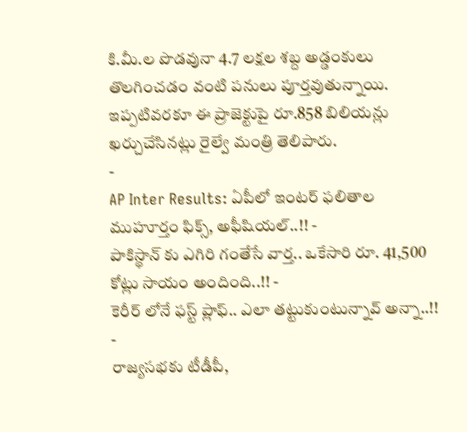కి.మీ.ల పొడవునా 4.7 లక్షల శబ్ద అడ్డంకులు తొలగించడం వంటి పనులు పూర్తవుతున్నాయి. ఇప్పటివరకూ ఈ ప్రాజెక్టుపై రూ.858 బిలియన్లు ఖర్చుచేసినట్లు రైల్వే మంత్రి తెలిపారు.
-
AP Inter Results: ఏపీలో ఇంటర్ ఫలితాల ముహూర్తం ఫిక్స్, అఫీషియల్..!! -
పాకిస్థాన్ కు ఎగిరి గంతేసే వార్త.. ఒకేసారి రూ. 41,500 కోట్లు సాయం అందింది..!! -
కెరీర్ లోనే ఫస్ట్ ప్లాఫ్.. ఎలా తట్టుకుంటున్నావ్ అన్నా..!! -
రాజ్యసభకు టీడీపీ,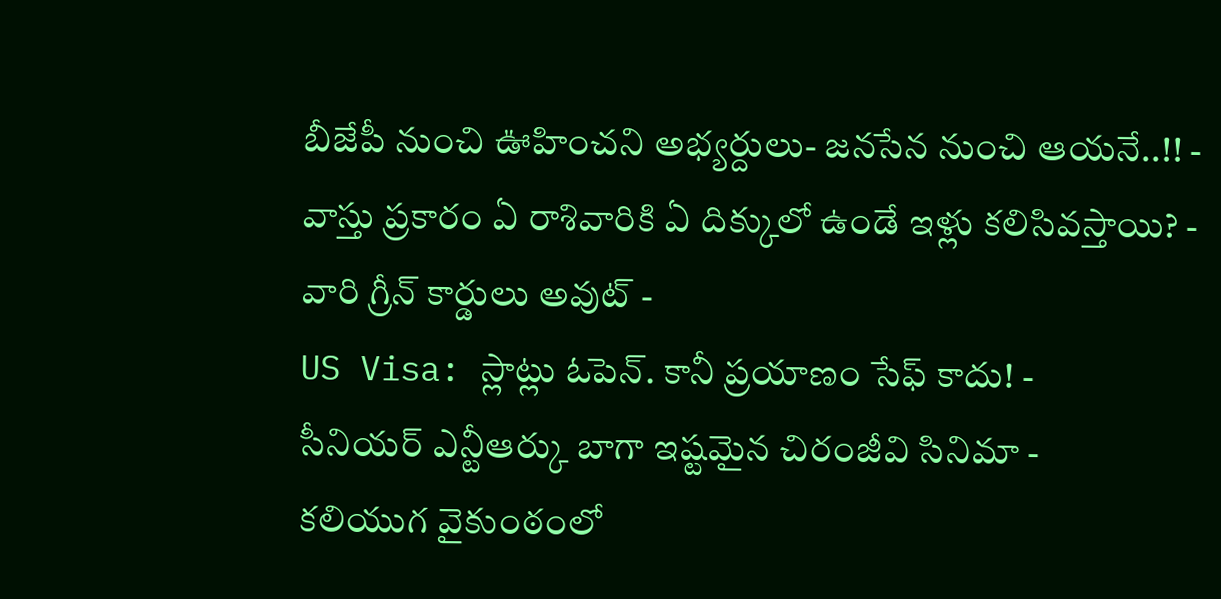బీజేపీ నుంచి ఊహించని అభ్యర్దులు- జనసేన నుంచి ఆయనే..!! -
వాస్తు ప్రకారం ఏ రాశివారికి ఏ దిక్కులో ఉండే ఇళ్లు కలిసివస్తాయి? -
వారి గ్రీన్ కార్డులు అవుట్ -
US Visa: స్లాట్లు ఓపెన్. కానీ ప్రయాణం సేఫ్ కాదు! -
సీనియర్ ఎన్టీఆర్కు బాగా ఇష్టమైన చిరంజీవి సినిమా -
కలియుగ వైకుంఠంలో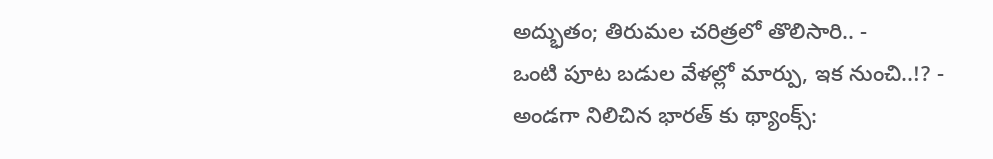అద్భుతం; తిరుమల చరిత్రలో తొలిసారి.. -
ఒంటి పూట బడుల వేళల్లో మార్పు, ఇక నుంచి..!? -
అండగా నిలిచిన భారత్ కు థ్యాంక్స్: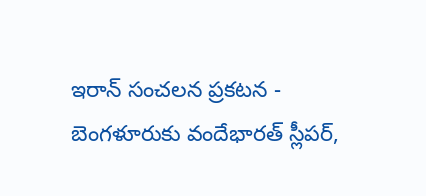ఇరాన్ సంచలన ప్రకటన -
బెంగళూరుకు వందేభారత్ స్లీపర్,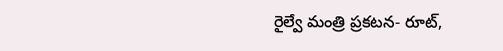రైల్వే మంత్రి ప్రకటన- రూట్,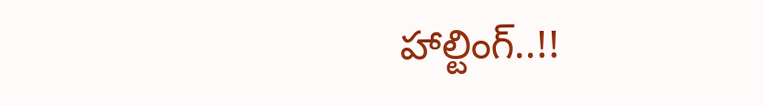హాల్టింగ్..!!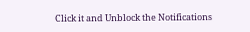Click it and Unblock the Notifications